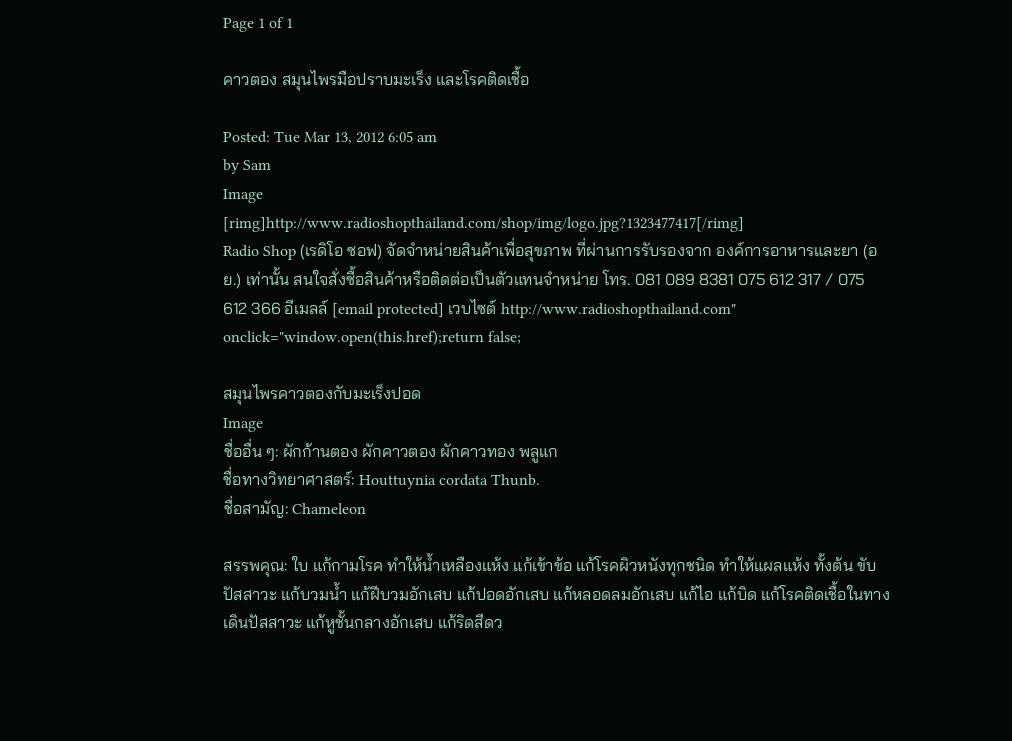Page 1 of 1

คาวตอง สมุนไพรมือปราบมะเร็ง และโรคติดเชื้อ

Posted: Tue Mar 13, 2012 6:05 am
by Sam
Image
[rimg]http://www.radioshopthailand.com/shop/img/logo.jpg?1323477417[/rimg]
Radio Shop (เรดิโอ ซอฟ) จัดจำหน่ายสินค้าเพื่อสุขภาพ ที่ผ่านการรับรองจาก องค์การอาหารและยา (อย.) เท่านั้น สนใจสั่งซื้อสินค้าหรือติดต่อเป็นตัวแทนจำหน่าย โทร. 081 089 8381 075 612 317 / 075 612 366 อีเมลล์ [email protected] เวบไซต์ http://www.radioshopthailand.com" onclick="window.open(this.href);return false;

สมุนไพรคาวตองกับมะเร็งปอด
Image
ชื่ออื่น ๆ: ผักก้านตอง ผักคาวตอง ผักคาวทอง พลูแก
ชื่อทางวิทยาศาสตร์: Houttuynia cordata Thunb.
ชื่อสามัญ: Chameleon

สรรพคุณ: ใบ แก้กามโรค ทำให้น้ำเหลืองแห้ง แก้เข้าข้อ แก้โรคผิวหนังทุกชนิด ทำให้แผลแห้ง ทั้งต้น ขับปัสสาวะ แก้บวมน้ำ แก้ฝีบวมอักเสบ แก้ปอดอักเสบ แก้หลอดลมอักเสบ แก้ไอ แก้บิด แก้โรคติดเชื้อในทางเดินปัสสาวะ แก้หูชั้นกลางอักเสบ แก้ริดสีดว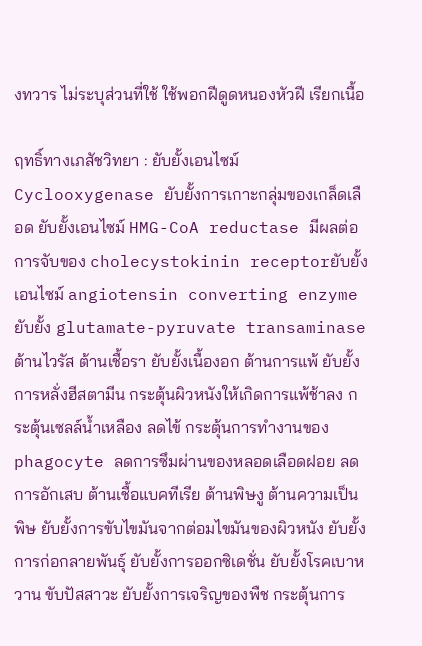งทวาร ไม่ระบุส่วนที่ใช้ ใช้พอกฝีดูดหนองหัวฝี เรียกเนื้อ

ฤทธิ์ทางเภสัชวิทยา : ยับยั้งเอนไซม์ Cyclooxygenase ยับยั้งการเกาะกลุ่มของเกล็ดเลือด ยับยั้งเอนไซม์ HMG-CoA reductase มีผลต่อการจับของ cholecystokinin receptorยับยั้งเอนไซม์ angiotensin converting enzyme ยับยั้ง glutamate-pyruvate transaminase
ต้านไวรัส ต้านเชื้อรา ยับยั้งเนื้องอก ต้านการแพ้ ยับยั้งการหลั่งฮีสตามีน กระตุ้นผิวหนังให้เกิดการแพ้ช้าลง กระตุ้นเซลล์น้ำเหลือง ลดไข้ กระตุ้นการทำงานของ phagocyte ลดการซึมผ่านของหลอดเลือดฝอย ลดการอักเสบ ต้านเชื้อแบคทีเรีย ต้านพิษงู ต้านความเป็นพิษ ยับยั้งการขับไขมันจากต่อมไขมันของผิวหนัง ยับยั้งการก่อกลายพันธุ์ ยับยั้งการออกซิเดชั่น ยับยั้งโรคเบาหวาน ขับปัสสาวะ ยับยั้งการเจริญของพืช กระตุ้นการ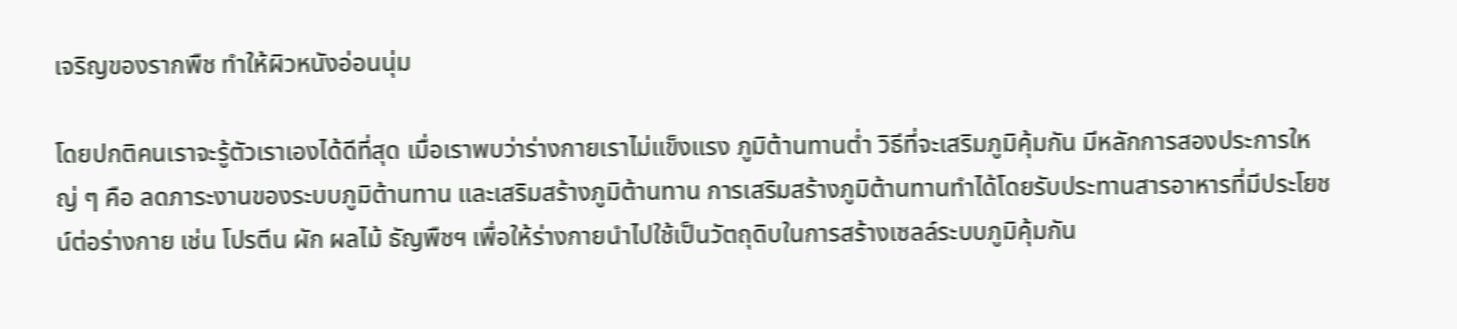เจริญของรากพืช ทำให้ผิวหนังอ่อนนุ่ม

โดยปกติคนเราจะรู้ตัวเราเองได้ดีที่สุด เมื่อเราพบว่าร่างกายเราไม่แข็งแรง ภูมิต้านทานต่ำ วิธีที่จะเสริมภูมิคุ้มกัน มีหลักการสองประการใหญ่ ๆ คือ ลดภาระงานของระบบภูมิต้านทาน และเสริมสร้างภูมิต้านทาน การเสริมสร้างภูมิต้านทานทำได้โดยรับประทานสารอาหารที่มีประโยชน์ต่อร่างกาย เช่น โปรตีน ผัก ผลไม้ ธัญพืชฯ เพื่อให้ร่างกายนำไปใช้เป็นวัตถุดิบในการสร้างเซลล์ระบบภูมิคุ้มกัน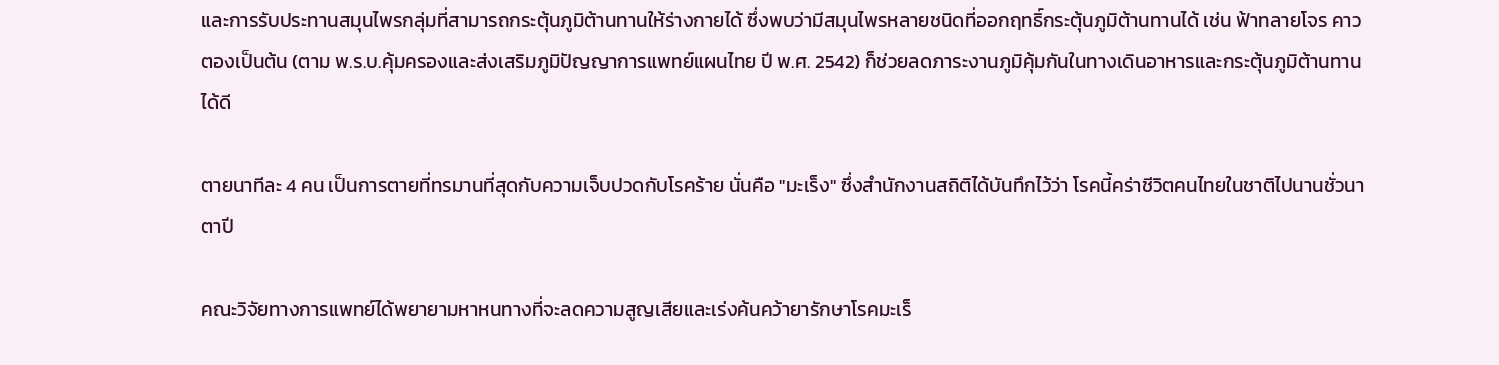และการรับประทานสมุนไพรกลุ่มที่สามารถกระตุ้นภูมิต้านทานให้ร่างกายได้ ซึ่งพบว่ามีสมุนไพรหลายชนิดที่ออกฤทธิ์กระตุ้นภูมิต้านทานได้ เช่น ฟ้าทลายโจร คาวตองเป็นต้น (ตาม พ.ร.บ.คุ้มครองและส่งเสริมภูมิปัญญาการแพทย์แผนไทย ปี พ.ศ. 2542) ก็ช่วยลดภาระงานภูมิคุ้มกันในทางเดินอาหารและกระตุ้นภูมิต้านทานได้ดี

ตายนาทีละ 4 คน เป็นการตายที่ทรมานที่สุดกับความเจ็บปวดกับโรคร้าย นั่นคือ "มะเร็ง" ซึ่งสำนักงานสถิติได้บันทึกไว้ว่า โรคนี้คร่าชีวิตคนไทยในชาติไปนานชั่วนาตาปี

คณะวิจัยทางการแพทย์ได้พยายามหาหนทางที่จะลดความสูญเสียและเร่งค้นคว้ายารักษาโรคมะเร็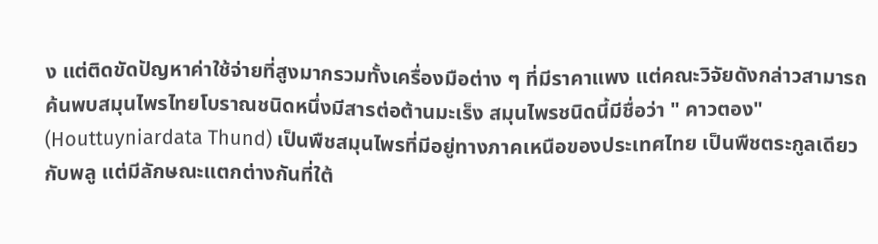ง แต่ติดขัดปัญหาค่าใช้จ่ายที่สูงมากรวมทั้งเครื่องมือต่าง ๆ ที่มีราคาแพง แต่คณะวิจัยดังกล่าวสามารถค้นพบสมุนไพรไทยโบราณชนิดหนึ่งมีสารต่อต้านมะเร็ง สมุนไพรชนิดนี้มีชื่อว่า " คาวตอง" (Houttuyniardata Thund) เป็นพืชสมุนไพรที่มีอยู่ทางภาคเหนือของประเทศไทย เป็นพืชตระกูลเดียวกับพลู แต่มีลักษณะแตกต่างกันที่ใต้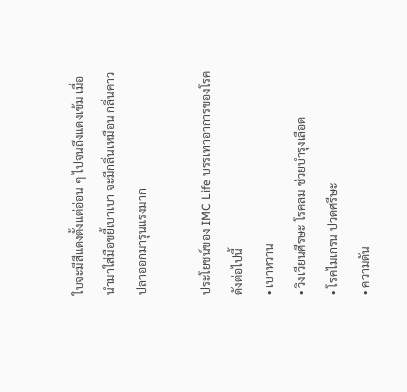ใบจะมีสีแดงตั้งแต่อ่อน ๆ ไปจนถึงแดงเข้ม เมื่อนำมาใส่มือขยี้เบาเบา จะมีกลิ่นเหมือน กลิ่นคาวปลาออกมารุนแรงมาก

ประโยชน์ของ IMC Life บรรเทาอาการของโรคดังต่อไปนี้
• เบาหวาน
• วิงเวียนศีรษะ โรคลม ช่วยบำรุงเลือด
• โรคไมเกรน ปวดศรีษะ
• ความดัน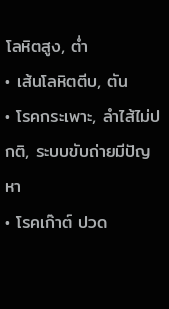โลหิตสูง, ต่ำ
• เส้นโลหิตตีบ, ตัน
• โรคกระเพาะ, ลำไส้ไม่ปกติ, ระบบขับถ่ายมีปัญหา
• โรคเก๊าต์ ปวด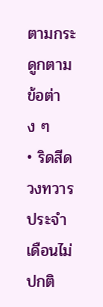ตามกระดูกตามข้อต่าง ๆ
• ริดสีดวงทวาร ประจำเดือนไม่ปกติ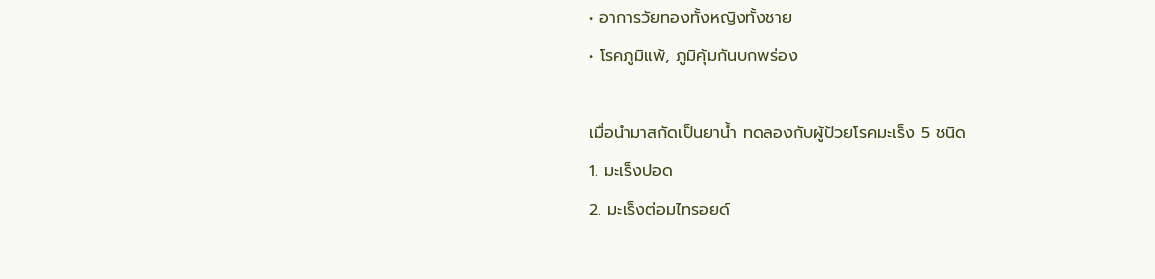• อาการวัยทองทั้งหญิงทั้งชาย
• โรคภูมิแพ้, ภูมิคุ้มกันบกพร่อง

เมื่อนำมาสกัดเป็นยาน้ำ ทดลองกับผู้ป้วยโรคมะเร็ง 5 ชนิด
1. มะเร็งปอด
2. มะเร็งต่อมไทรอยด์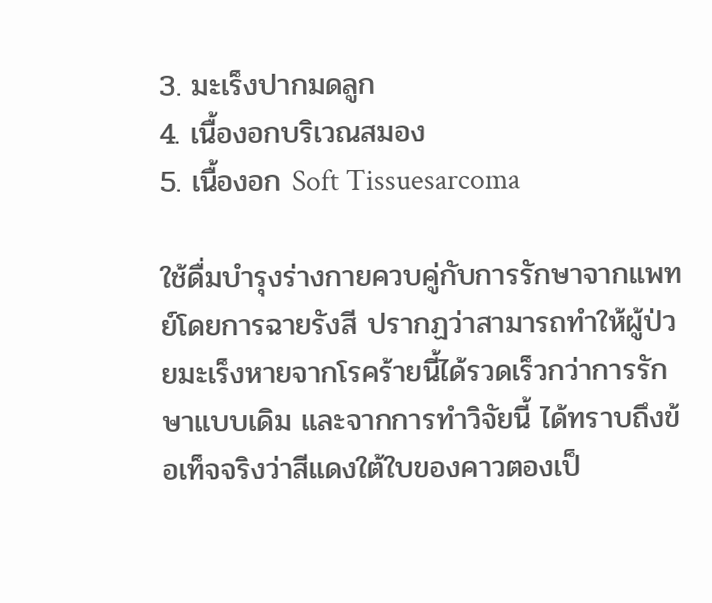3. มะเร็งปากมดลูก
4. เนื้องอกบริเวณสมอง
5. เนื้องอก Soft Tissuesarcoma

ใช้ดื่มบำรุงร่างกายควบคู่กับการรักษาจากแพทย์โดยการฉายรังสี ปรากฏว่าสามารถทำให้ผู้ป่วยมะเร็งหายจากโรคร้ายนี้ได้รวดเร็วกว่าการรักษาแบบเดิม และจากการทำวิจัยนี้ ได้ทราบถึงข้อเท็จจริงว่าสีแดงใต้ใบของคาวตองเป็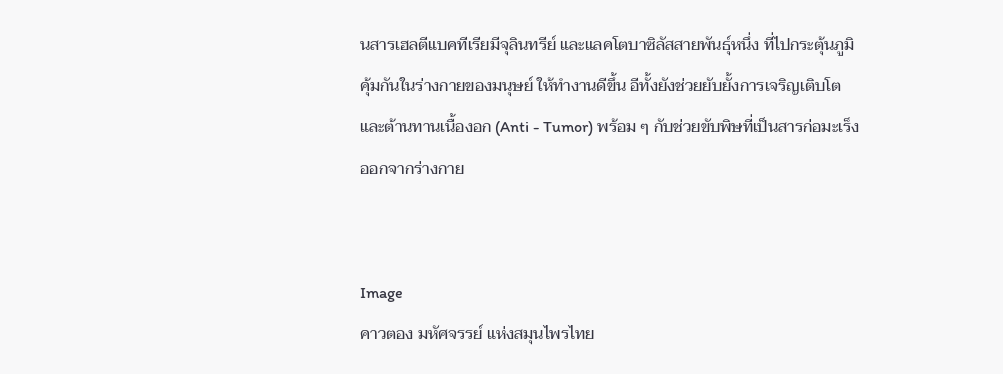นสารเฮลตีแบคทีเรียมีจุลินทรีย์ และแลคโตบาซิลัสสายพันธุ์หนึ่ง ที่ไปกระตุ้นภูมิคุ้มกันในร่างกายของมนุษย์ ให้ทำงานดีขึ้น อีทั้งยังช่วยยับยั้งการเจริญเติบโตและต้านทานเนื้องอก (Anti - Tumor) พร้อม ๆ กับช่วยขับพิษที่เป็นสารก่อมะเร็งออกจากร่างกาย


Image
คาวตอง มหัศจรรย์ แห่งสมุนไพรไทย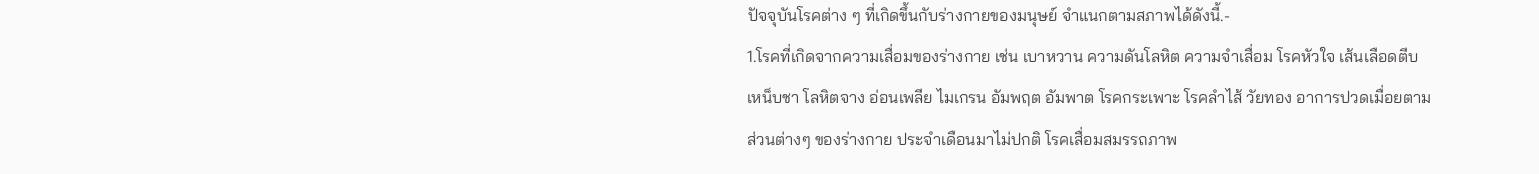ปัจจุบันโรคต่าง ๆ ที่เกิดขึ้นกับร่างกายของมนุษย์ จำแนกตามสภาพได้ดังนี้.-
1.โรคที่เกิดจากความเสื่อมของร่างกาย เช่น เบาหวาน ความดันโลหิต ความจำเสื่อม โรคหัวใจ เส้นเลือดตีบ เหน็บชา โลหิตจาง อ่อนเพลีย ไมเกรน อัมพฤต อัมพาต โรคกระเพาะ โรคลำไส้ วัยทอง อาการปวดเมื่อยตามส่วนต่างๆ ของร่างกาย ประจำเดือนมาไม่ปกติ โรคเสื่อมสมรรถภาพ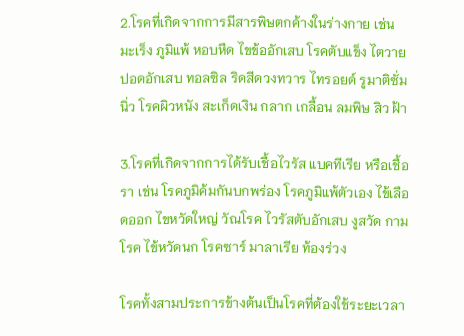2.โรคที่เกิดจากการมีสารพิษตกค้างในร่างกาย เช่น มะเร็ง ภูมิแพ้ หอบหืด ไขข้ออักเสบ โรคตับแข็ง ไตวาย ปอดอักเสบ ทอลซิล ริดสีดวงทวาร ไทรอยด์ รูมาติซั่ม นิ่ว โรคผิวหนัง สะเก็ดเงิน กลาก เกลื้อน ลมพิษ สิว ฝ้า

3.โรคที่เกิดจากการได้รับเชื้อไวรัส แบคทีเรีย หรือเชื้อรา เช่น โรคภูมิค้มกันบกพร่อง โรคภูมิแพ้ตัวเอง ไข้เลือดออก ไขหวัดใหญ่ วัณโรค ไวรัสตับอักเสบ งูสวัด กามโรค ไข้หวัดนก โรคซาร์ มาลาเรีย ท้องร่วง

โรคทั้งสามประการข้างต้นเป็นโรคที่ต้องใช้ระยะเวลา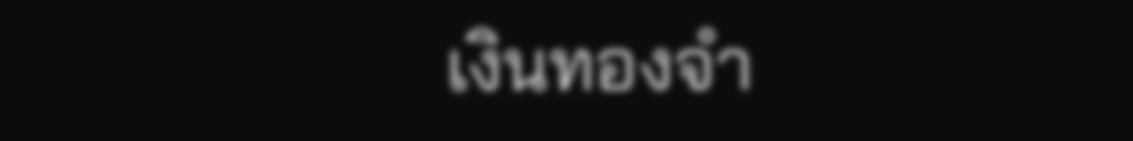เงินทองจำ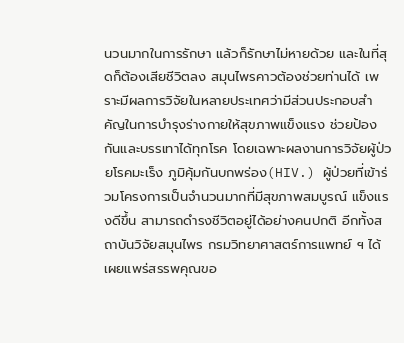นวนมากในการรักษา แล้วก็รักษาไม่หายด้วย และในที่สุดก็ต้องเสียชีวิตลง สมุนไพรคาวต้องช่วยท่านได้ เพราะมีผลการวิจัยในหลายประเทศว่ามีส่วนประกอบสำคัญในการบำรุงร่างกายให้สุขภาพแข็งแรง ช่วยป้องกันและบรรเทาได้ทุกโรค โดยเฉพาะผลงานการวิจัยผู้ป่วยโรคมะเร็ง ภูมิคุ้มกันบกพร่อง(HIV.) ผู้ป่วยที่เข้าร่วมโครงการเป็นจำนวนมากที่มีสุขภาพสมบูรณ์ แข็งแรงดีขึ้น สามารถดำรงชีวิตอยู่ได้อย่างคนปกติ อีกทั้งสถาบันวิจัยสมุนไพร กรมวิทยาศาสตร์การแพทย์ ฯ ได้เผยแพร่สรรพคุณขอ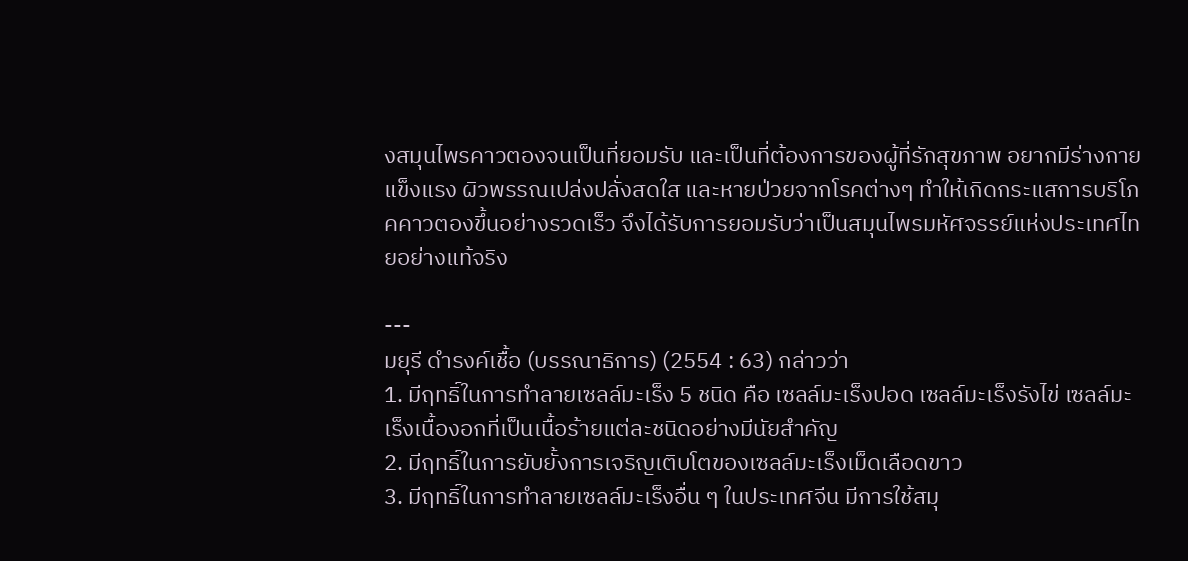งสมุนไพรคาวตองจนเป็นที่ยอมรับ และเป็นที่ต้องการของผู้ที่รักสุขภาพ อยากมีร่างกายแข็งแรง ผิวพรรณเปล่งปลั่งสดใส และหายป่วยจากโรคต่างๆ ทำให้เกิดกระแสการบริโภคคาวตองขึ้นอย่างรวดเร็ว จึงได้รับการยอมรับว่าเป็นสมุนไพรมหัศจรรย์แห่งประเทศไทยอย่างแท้จริง

---
มยุรี ดำรงค์เชื้อ (บรรณาธิการ) (2554 : 63) กล่าวว่า
1. มีฤทธิ์ในการทำลายเซลล์มะเร็ง 5 ชนิด คือ เซลล์มะเร็งปอด เซลล์มะเร็งรังไข่ เซลล์มะเร็งเนื้องอกที่เป็นเนื้อร้ายแต่ละชนิดอย่างมีนัยสำคัญ
2. มีฤทธิ์ในการยับยั้งการเจริญเติบโตของเซลล์มะเร็งเม็ดเลือดขาว
3. มีฤทธิ์ในการทำลายเซลล์มะเร็งอื่น ๆ ในประเทศจีน มีการใช้สมุ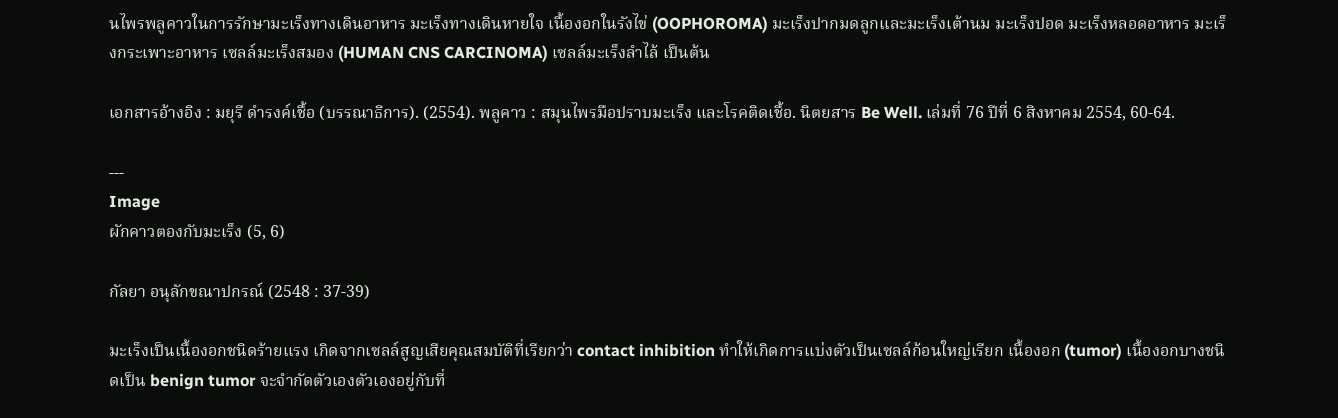นไพรพลูคาวในการรักษามะเร็งทางเดินอาหาร มะเร็งทางเดินหายใจ เนื้องอกในรังไข่ (OOPHOROMA) มะเร็งปากมดลูกและมะเร็งเต้านม มะเร็งปอด มะเร็งหลอดอาหาร มะเร็งกระเพาะอาหาร เซลล์มะเร็งสมอง (HUMAN CNS CARCINOMA) เซลล์มะเร็งลำไล้ เป็นต้น

เอกสารอ้างอิง : มยุรี ดำรงค์เชื้อ (บรรณาธิการ). (2554). พลูคาว : สมุนไพรมือปราบมะเร็ง และโรคติดเชื้อ. นิตยสาร Be Well. เล่มที่ 76 ปีที่ 6 สิงหาคม 2554, 60-64.

---
Image
ผักคาวตองกับมะเร็ง (5, 6)

กัลยา อนุลักขณาปกรณ์ (2548 : 37-39)

มะเร็งเป็นเนื้องอกชนิดร้ายแรง เกิดจากเซลล์สูญเสียคุณสมบัติที่เรียกว่า contact inhibition ทำให้เกิดการแบ่งตัวเป็นเซลล์ก้อนใหญ่เรียก เนื้องอก (tumor) เนื้องอกบางชนิดเป็น benign tumor จะจำกัดตัวเองตัวเองอยู่กับที่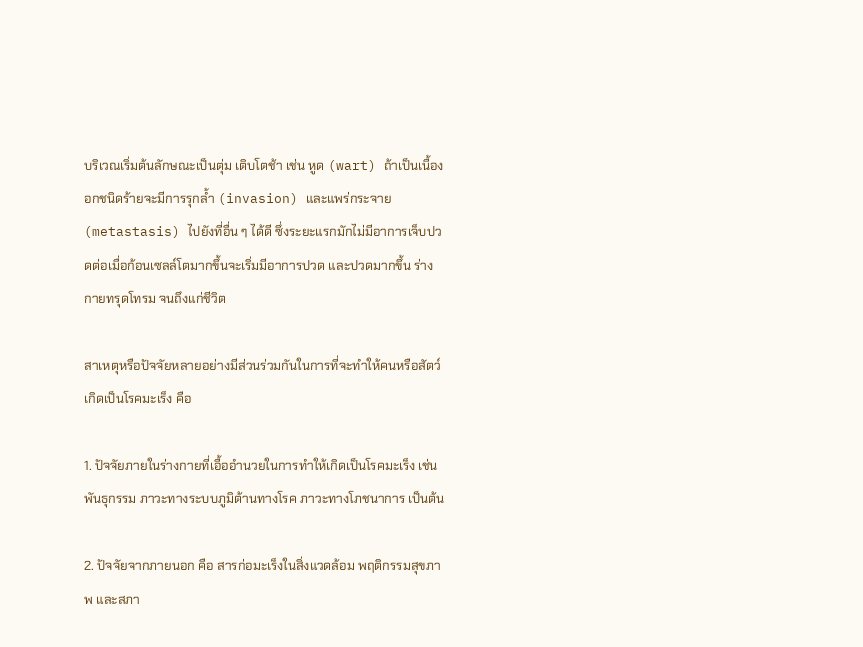บริเวณเริ่มต้นลักษณะเป็นตุ่ม เติบโตช้า เช่น หูด (wart) ถ้าเป็นเนื้องอกชนิดร้ายจะมีการรุกล้ำ (invasion) และแพร่กระจาย (metastasis) ไปยังที่อื่น ๆ ได้ดี ซึ่งระยะแรกมักไม่มีอาการเจ็บปวดต่อเมื่อก้อนเซลล์โตมากขึ้นจะเริ่มมีอาการปวด และปวดมากขึ้น ร่างกายทรุดโทรม จนถึงแก่ชีวิต

สาเหตุหรือปัจจัยหลายอย่างมีส่วนร่วมกันในการที่จะทำให้คนหรือสัตว์เกิดเป็นโรคมะเร็ง คือ

1. ปัจจัยภายในร่างกายที่เอื้ออำนวยในการทำให้เกิดเป็นโรคมะเร็ง เช่น พันธุกรรม ภาวะทางระบบภูมิต้านทางโรค ภาวะทางโภชนาการ เป็นต้น

2. ปัจจัยจากภายนอก คือ สารก่อมะเร็งในสิ่งแวดล้อม พฤติกรรมสุขภาพ และสภา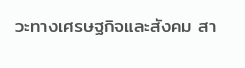วะทางเศรษฐกิจและสังคม สา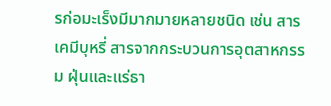รก่อมะเร็งมีมากมายหลายชนิด เช่น สารเคมีบุหรี่ สารจากกระบวนการอุตสาหกรรม ฝุ่นและแร่ธา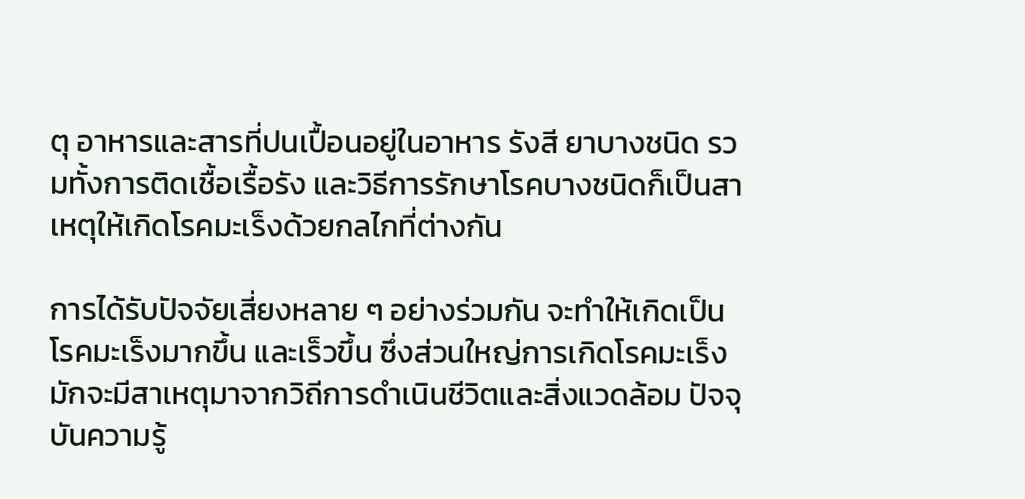ตุ อาหารและสารที่ปนเปื้อนอยู่ในอาหาร รังสี ยาบางชนิด รวมทั้งการติดเชื้อเรื้อรัง และวิธีการรักษาโรคบางชนิดก็เป็นสาเหตุให้เกิดโรคมะเร็งด้วยกลไกที่ต่างกัน

การได้รับปัจจัยเสี่ยงหลาย ๆ อย่างร่วมกัน จะทำให้เกิดเป็นโรคมะเร็งมากขึ้น และเร็วขึ้น ซึ่งส่วนใหญ่การเกิดโรคมะเร็งมักจะมีสาเหตุมาจากวิถีการดำเนินชีวิตและสิ่งแวดล้อม ปัจจุบันความรู้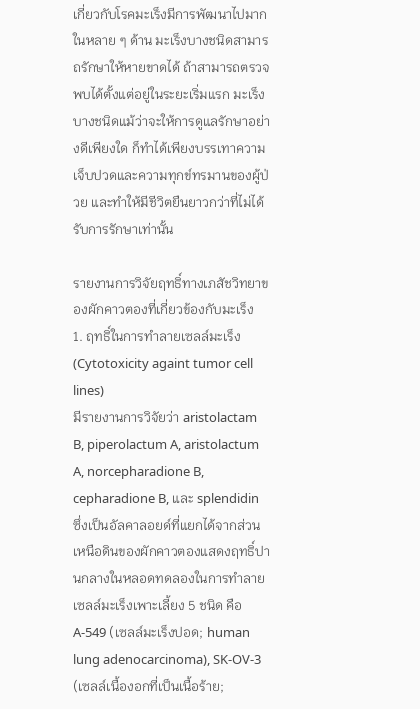เกี่ยวกับโรคมะเร็งมีการพัฒนาไปมากในหลาย ๆ ด้าน มะเร็งบางชนิดสามารถรักษาให้หายขาดได้ ถ้าสามารถตรวจพบได้ตั้งแต่อยู่ในระยะเริ่มแรก มะเร็งบางชนิดแม้ว่าจะให้การดูแลรักษาอย่างดีเพียงใด ก็ทำได้เพียงบรรเทาความเจ็บปวดและความทุกข์ทรมานของผู้ป่วย และทำให้มีชีวิตยืนยาวกว่าที่ไม่ได้รับการรักษาเท่านั้น

รายงานการวิจัยฤทธิ์ทางเภสัชวิทยาของผักคาวตองที่เกี่ยวข้องกับมะเร็ง
1. ฤทธิ์ในการทำลายเซลล์มะเร็ง (Cytotoxicity againt tumor cell lines)
มีรายงานการวิจัยว่า aristolactam B, piperolactum A, aristolactum A, norcepharadione B, cepharadione B, และ splendidin ซึ่งเป็นอัลคาลอยด์ที่แยกได้จากส่วนเหนือดินของผักคาวตองแสดงฤทธิ์ปานกลางในหลอดทดลองในการทำลายเซลล์มะเร็งเพาะเลี้ยง 5 ชนิด คือ A-549 (เซลล์มะเร็งปอด; human lung adenocarcinoma), SK-OV-3 (เซลล์เนื้องอกที่เป็นเนื้อร้าย;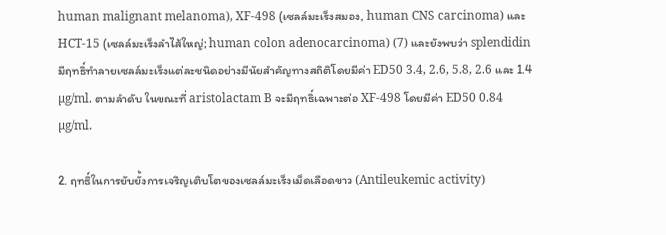human malignant melanoma), XF-498 (เซลล์มะเร็งสมอง, human CNS carcinoma) และ HCT-15 (เซลล์มะเร็งลำไส้ใหญ่; human colon adenocarcinoma) (7) และยังพบว่า splendidin มีฤทธิ์ทำลายเซลล์มะเร็งแต่ละชนิดอย่างมีนัยสำคัญทางสถิติโดยมีค่า ED50 3.4, 2.6, 5.8, 2.6 และ 1.4 µg/ml. ตามลำดับ ในขณะที่ aristolactam B จะมีฤทธิ์เฉพาะต่อ XF-498 โดยมีค่า ED50 0.84 µg/ml.

2. ฤทธิ์ในการยับยั้งการเจริญเติบโตของเซลล์มะเร็งเม็ดเลือดขาว (Antileukemic activity)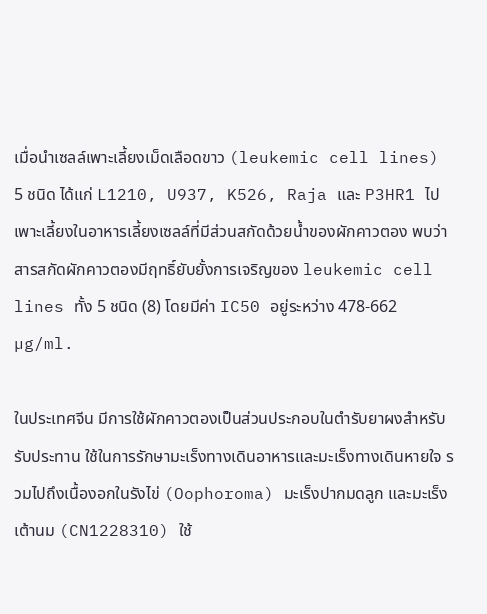เมื่อนำเซลล์เพาะเลี้ยงเม็ดเลือดขาว (leukemic cell lines) 5 ชนิด ได้แก่ L1210, U937, K526, Raja และ P3HR1 ไปเพาะเลี้ยงในอาหารเลี้ยงเซลล์ที่มีส่วนสกัดด้วยน้ำของผักคาวตอง พบว่าสารสกัดผักคาวตองมีฤทธิ์ยับยั้งการเจริญของ leukemic cell lines ทั้ง 5 ชนิด (8) โดยมีค่า IC50 อยู่ระหว่าง 478-662 µg/ml.

ในประเทศจีน มีการใช้ผักคาวตองเป็นส่วนประกอบในตำรับยาผงสำหรับรับประทาน ใช้ในการรักษามะเร็งทางเดินอาหารและมะเร็งทางเดินหายใจ รวมไปถึงเนื้องอกในรังไข่ (Oophoroma) มะเร็งปากมดลูก และมะเร็งเต้านม (CN1228310) ใช้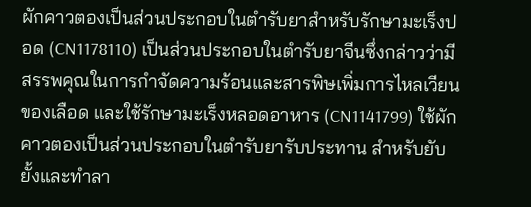ผักคาวตองเป็นส่วนประกอบในตำรับยาสำหรับรักษามะเร็งปอด (CN1178110) เป็นส่วนประกอบในตำรับยาจีนซึ่งกล่าวว่ามีสรรพคุณในการกำจัดความร้อนและสารพิษเพิ่มการไหลเวียนของเลือด และใช้รักษามะเร็งหลอดอาหาร (CN1141799) ใช้ผักคาวตองเป็นส่วนประกอบในตำรับยารับประทาน สำหรับยับยั้งและทำลา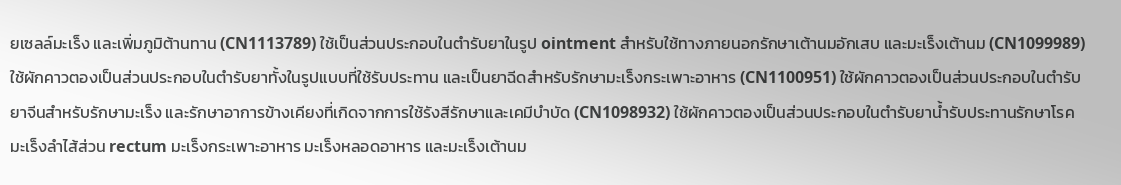ยเซลล์มะเร็ง และเพิ่มภูมิต้านทาน (CN1113789) ใช้เป็นส่วนประกอบในตำรับยาในรูป ointment สำหรับใช้ทางภายนอกรักษาเต้านมอักเสบ และมะเร็งเต้านม (CN1099989) ใช้ผักคาวตองเป็นส่วนประกอบในตำรับยาทั้งในรูปแบบที่ใช้รับประทาน และเป็นยาฉีดสำหรับรักษามะเร็งกระเพาะอาหาร (CN1100951) ใช้ผักคาวตองเป็นส่วนประกอบในตำรับยาจีนสำหรับรักษามะเร็ง และรักษาอาการข้างเคียงที่เกิดจากการใช้รังสีรักษาและเคมีบำบัด (CN1098932) ใช้ผักคาวตองเป็นส่วนประกอบในตำรับยาน้ำรับประทานรักษาโรคมะเร็งลำไส้ส่วน rectum มะเร็งกระเพาะอาหาร มะเร็งหลอดอาหาร และมะเร็งเต้านม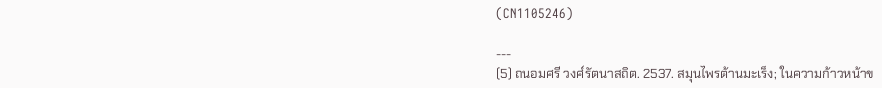(CN1105246)

---
(5) ถนอมศรี วงศ์รัตนาสถิต. 2537. สมุนไพรต้านมะเร็ง; ในความก้าวหน้าข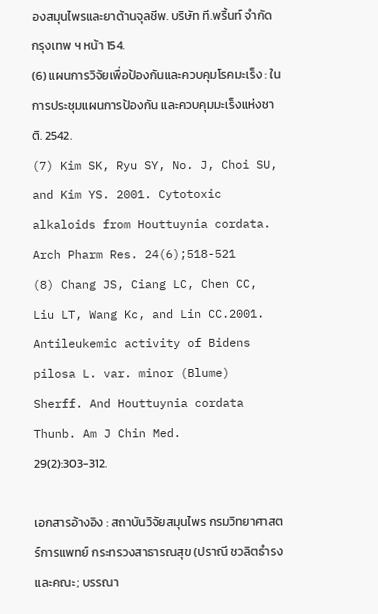องสมุนไพรและยาต้านจุลชีพ. บริษัท ที.พริ้นท์ จำกัด กรุงเทพ ฯ หน้า 154.
(6) แผนการวิจัยเพื่อป้องกันและควบคุมโรคมะเร็ง : ในการประชุมแผนการป้องกัน และควบคุมมะเร็งแห่งชาติ. 2542.
(7) Kim SK, Ryu SY, No. J, Choi SU, and Kim YS. 2001. Cytotoxic alkaloids from Houttuynia cordata. Arch Pharm Res. 24(6);518-521
(8) Chang JS, Ciang LC, Chen CC, Liu LT, Wang Kc, and Lin CC.2001. Antileukemic activity of Bidens pilosa L. var. minor (Blume) Sherff. And Houttuynia cordata Thunb. Am J Chin Med. 29(2):303-312.

เอกสารอ้างอิง : สถาบันวิจัยสมุนไพร กรมวิทยาศาสตร์การแพทย์ กระทรวงสาธารณสุข (ปราณี ชวลิตธำรง และคณะ; บรรณา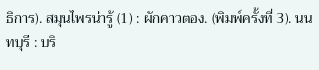ธิการ). สมุนไพรน่ารู้ (1) : ผักคาวตอง. (พิมพ์ครั้งที่ 3). นนทบุรี : บริ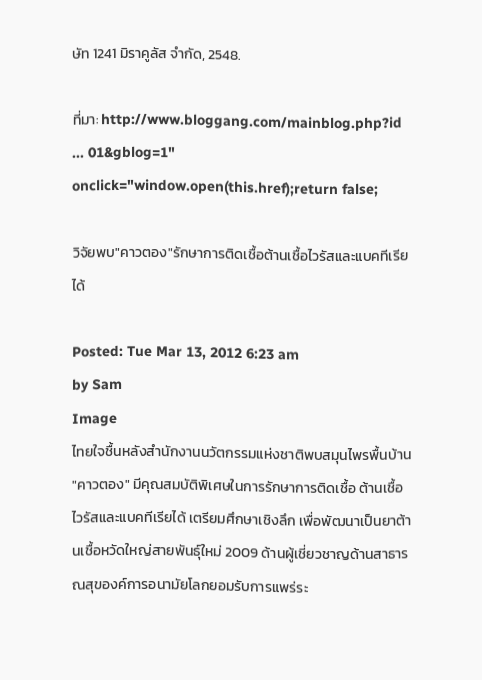ษัท 1241 มิราคูลัส จำกัด, 2548.

ที่มา: http://www.bloggang.com/mainblog.php?id ... 01&gblog=1" onclick="window.open(this.href);return false;

วิจัยพบ"คาวตอง"รักษาการติดเชื้อต้านเชื้อไวรัสและแบคทีเรียได้

Posted: Tue Mar 13, 2012 6:23 am
by Sam
Image
ไทยใจชื้นหลังสำนักงานนวัตกรรมแห่งชาติพบสมุนไพรพื้นบ้าน "คาวตอง" มีคุณสมบัติพิเศษในการรักษาการติดเชื้อ ต้านเชื้อไวรัสและแบคทีเรียได้ เตรียมศึกษาเชิงลึก เพื่อพัฒนาเป็นยาต้านเชื้อหวัดใหญ่สายพันธุ์ใหม่ 2009 ด้านผู้เชี่ยวชาญด้านสาธารณสุของค์การอนามัยโลกยอมรับการแพร่ระ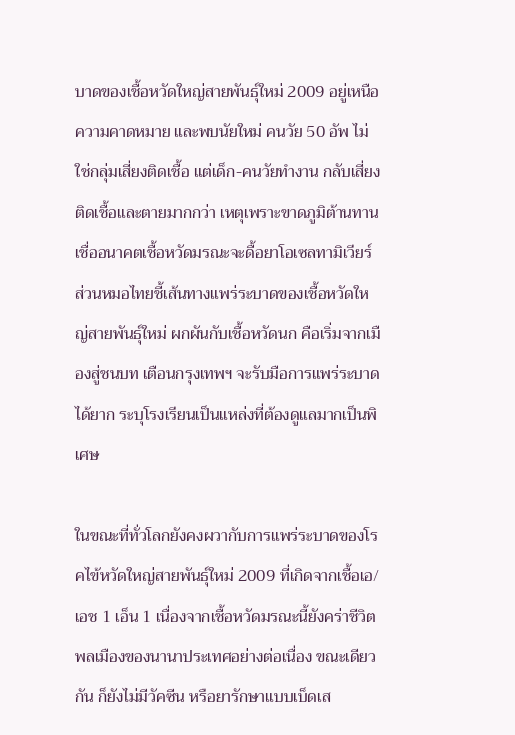บาดของเชื้อหวัดใหญ่สายพันธุ์ใหม่ 2009 อยู่เหนือความคาดหมาย และพบนัยใหม่ คนวัย 50 อัพ ไม่ใช่กลุ่มเสี่ยงติดเชื้อ แต่เด็ก-คนวัยทำงาน กลับเสี่ยงติดเชื้อและตายมากกว่า เหตุเพราะขาดภูมิต้านทาน เชื่ออนาคตเชื้อหวัดมรณะจะดื้อยาโอเซลทามิเวียร์ ส่วนหมอไทยชี้เส้นทางแพร่ระบาดของเชื้อหวัดใหญ่สายพันธุ์ใหม่ ผกผันกับเชื้อหวัดนก คือเริ่มจากเมืองสู่ชนบท เตือนกรุงเทพฯ จะรับมือการแพร่ระบาดได้ยาก ระบุโรงเรียนเป็นแหล่งที่ต้องดูแลมากเป็นพิเศษ

ในขณะที่ทั่วโลกยังคงผวากับการแพร่ระบาดของโรคไข้หวัดใหญ่สายพันธุ์ใหม่ 2009 ที่เกิดจากเชื้อเอ/ เอช 1 เอ็น 1 เนื่องจากเชื้อหวัดมรณะนี้ยังคร่าชีวิตพลเมืองของนานาประเทศอย่างต่อเนื่อง ขณะเดียวกัน ก็ยังไม่มีวัคซีน หรือยารักษาแบบเบ็ดเส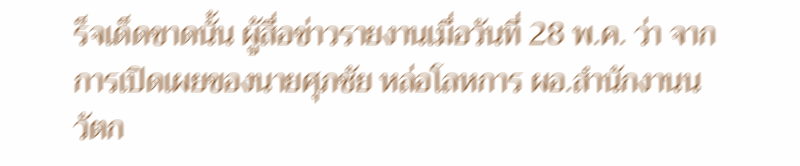ร็จเด็ดขาดนั้น ผู้สื่อข่าวรายงานเมื่อวันที่ 28 พ.ค. ว่า จากการเปิดเผยของนายศุภชัย หล่อโลหการ ผอ.สำนักงานนวัตก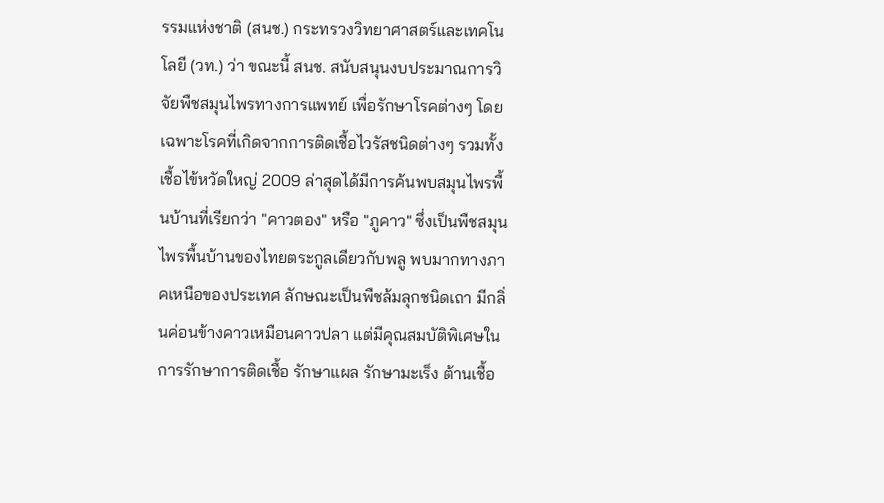รรมแห่งชาติ (สนช.) กระทรวงวิทยาศาสตร์และเทคโนโลยี (วท.) ว่า ขณะนี้ สนช. สนับสนุนงบประมาณการวิจัยพืชสมุนไพรทางการแพทย์ เพื่อรักษาโรคต่างๆ โดยเฉพาะโรคที่เกิดจากการติดเชื้อไวรัสชนิดต่างๆ รวมทั้งเชื้อไข้หวัดใหญ่ 2009 ล่าสุดได้มีการค้นพบสมุนไพรพื้นบ้านที่เรียกว่า "คาวตอง" หรือ "ภูคาว" ซึ่งเป็นพืชสมุนไพรพื้นบ้านของไทยตระกูลเดียวกับพลู พบมากทางภาคเหนือของประเทศ ลักษณะเป็นพืชล้มลุกชนิดเถา มีกลิ่นค่อนข้างคาวเหมือนคาวปลา แต่มีคุณสมบัติพิเศษในการรักษาการติดเชื้อ รักษาแผล รักษามะเร็ง ต้านเชื้อ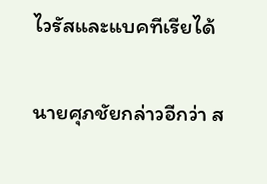ไวรัสและแบคทีเรียได้

นายศุภชัยกล่าวอีกว่า ส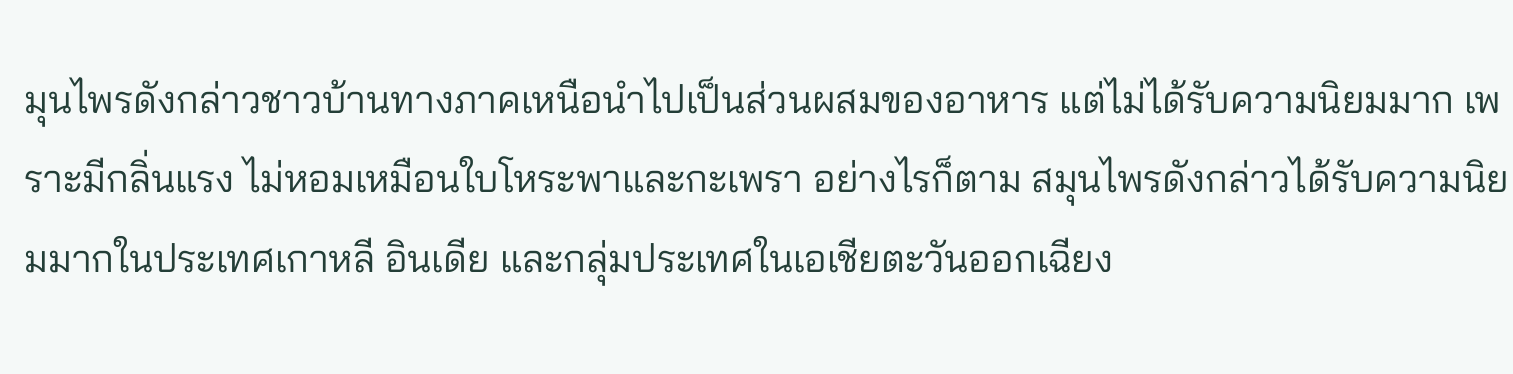มุนไพรดังกล่าวชาวบ้านทางภาคเหนือนำไปเป็นส่วนผสมของอาหาร แต่ไม่ได้รับความนิยมมาก เพราะมีกลิ่นแรง ไม่หอมเหมือนใบโหระพาและกะเพรา อย่างไรก็ตาม สมุนไพรดังกล่าวได้รับความนิยมมากในประเทศเกาหลี อินเดีย และกลุ่มประเทศในเอเชียตะวันออกเฉียง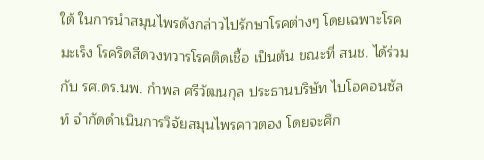ใต้ ในการนำสมุนไพรดังกล่าวไปรักษาโรคต่างๆ โดยเฉพาะโรคมะเร็ง โรคริดสีดวงทวารโรคติดเชื้อ เป็นต้น ขณะที่ สนช. ได้ร่วมกับ รศ.ดร.นพ. กำพล ศรีวัฒนกุล ประธานบริษัท ไบโอคอนซัลท์ จำกัดดำเนินการวิจัยสมุนไพรคาวตอง โดยจะศึก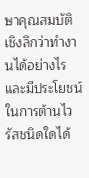ษาคุณสมบัติเชิงลึกว่าทำงานได้อย่างไร และมีประโยชน์ในการต้านไวรัสชนิดใดได้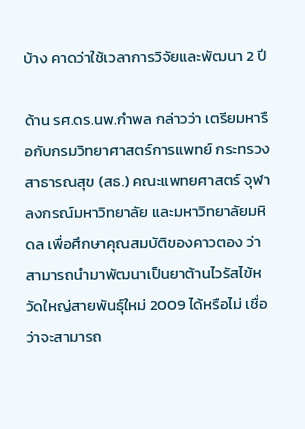บ้าง คาดว่าใช้เวลาการวิจัยและพัฒนา 2 ปี

ด้าน รศ.ดร.นพ.กำพล กล่าวว่า เตรียมหารือกับกรมวิทยาศาสตร์การแพทย์ กระทรวงสาธารณสุข (สธ.) คณะแพทยศาสตร์ จุฬาลงกรณ์มหาวิทยาลัย และมหาวิทยาลัยมหิดล เพื่อศึกษาคุณสมบัติของคาวตอง ว่าสามารถนำมาพัฒนาเป็นยาต้านไวรัสไข้หวัดใหญ่สายพันธุ์ใหม่ 2009 ได้หรือไม่ เชื่อว่าจะสามารถ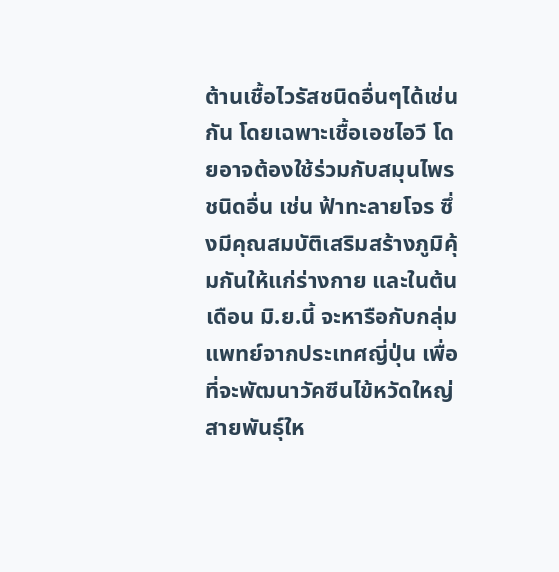ต้านเชื้อไวรัสชนิดอื่นๆได้เช่นกัน โดยเฉพาะเชื้อเอชไอวี โดยอาจต้องใช้ร่วมกับสมุนไพรชนิดอื่น เช่น ฟ้าทะลายโจร ซึ่งมีคุณสมบัติเสริมสร้างภูมิคุ้มกันให้แก่ร่างกาย และในต้นเดือน มิ.ย.นี้ จะหารือกับกลุ่มแพทย์จากประเทศญี่ปุ่น เพื่อที่จะพัฒนาวัคซีนไข้หวัดใหญ่สายพันธุ์ให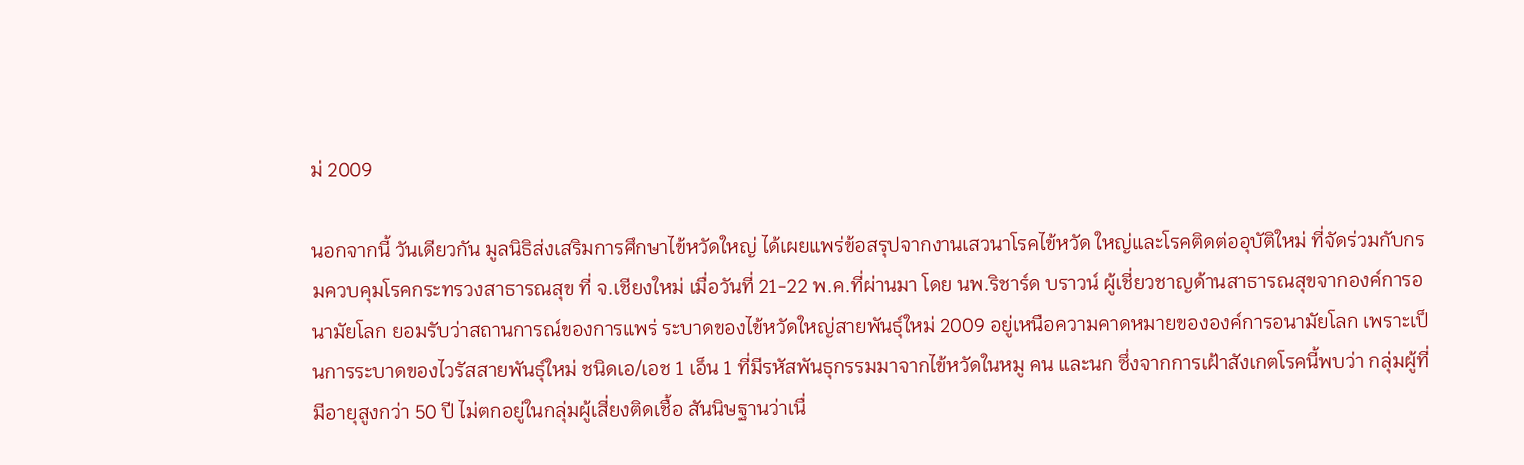ม่ 2009

นอกจากนี้ วันเดียวกัน มูลนิธิส่งเสริมการศึกษาไข้หวัดใหญ่ ได้เผยแพร่ข้อสรุปจากงานเสวนาโรคไข้หวัด ใหญ่และโรคติดต่ออุบัติใหม่ ที่จัดร่วมกับกรมควบคุมโรคกระทรวงสาธารณสุข ที่ จ.เชียงใหม่ เมื่อวันที่ 21-22 พ.ค.ที่ผ่านมา โดย นพ.ริชาร์ด บราวน์ ผู้เชี่ยวชาญด้านสาธารณสุขจากองค์การอนามัยโลก ยอมรับว่าสถานการณ์ของการแพร่ ระบาดของไข้หวัดใหญ่สายพันธุ์ใหม่ 2009 อยู่เหนือความคาดหมายขององค์การอนามัยโลก เพราะเป็นการระบาดของไวรัสสายพันธุ์ใหม่ ชนิดเอ/เอช 1 เอ็น 1 ที่มีรหัสพันธุกรรมมาจากไข้หวัดในหมู คน และนก ซึ่งจากการเฝ้าสังเกตโรคนี้พบว่า กลุ่มผู้ที่มีอายุสูงกว่า 50 ปี ไม่ตกอยู่ในกลุ่มผู้เสี่ยงติดเชื้อ สันนิษฐานว่าเนื่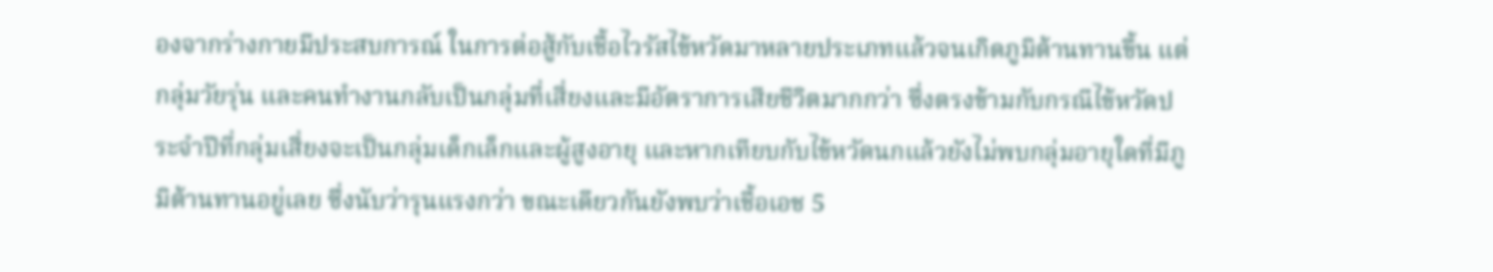องจากร่างกายมีประสบการณ์ ในการต่อสู้กับเชื้อไวรัสไข้หวัดมาหลายประเภทแล้วจนเกิดภูมิต้านทานขึ้น แต่กลุ่มวัยรุ่น และคนทำงานกลับเป็นกลุ่มที่เสี่ยงและมีอัตราการเสียชีวิตมากกว่า ซึ่งตรงข้ามกับกรณีไข้หวัดประจำปีที่กลุ่มเสี่ยงจะเป็นกลุ่มเด็กเล็กและผู้สูงอายุ และหากเทียบกับไข้หวัดนกแล้วยังไม่พบกลุ่มอายุใดที่มีภูมิต้านทานอยู่เลย ซึ่งนับว่ารุนแรงกว่า ขณะเดียวกันยังพบว่าเชื้อเอช 5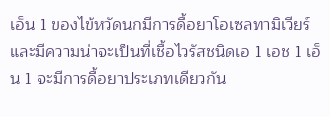เอ็น 1 ของไข้หวัดนกมีการดื้อยาโอเซลทามิเวียร์ และมีความน่าจะเป็นที่เชื้อไวรัสชนิดเอ 1 เอช 1 เอ็น 1 จะมีการดื้อยาประเภทเดียวกัน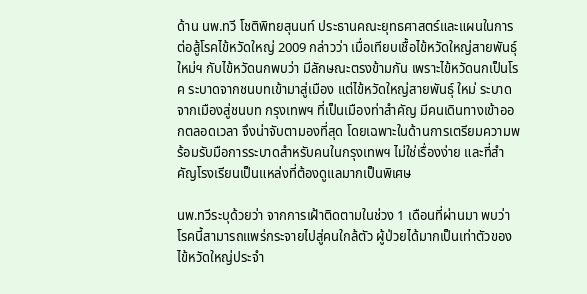ด้าน นพ.ทวี โชติพิทยสุนนท์ ประธานคณะยุทธศาสตร์และแผนในการต่อสู้โรคไข้หวัดใหญ่ 2009 กล่าวว่า เมื่อเทียบเชื้อไข้หวัดใหญ่สายพันธุ์ใหม่ฯ กับไข้หวัดนกพบว่า มีลักษณะตรงข้ามกัน เพราะไข้หวัดนกเป็นโรค ระบาดจากชนบทเข้ามาสู่เมือง แต่ไข้หวัดใหญ่สายพันธุ์ ใหม่ ระบาดจากเมืองสู่ชนบท กรุงเทพฯ ที่เป็นเมืองท่าสำคัญ มีคนเดินทางเข้าออกตลอดเวลา จึงน่าจับตามองที่สุด โดยเฉพาะในด้านการเตรียมความพร้อมรับมือการระบาดสำหรับคนในกรุงเทพฯ ไม่ใช่เรื่องง่าย และที่สำคัญโรงเรียนเป็นแหล่งที่ต้องดูแลมากเป็นพิเศษ

นพ.ทวีระบุด้วยว่า จากการเฝ้าติดตามในช่วง 1 เดือนที่ผ่านมา พบว่าโรคนี้สามารถแพร่กระจายไปสู่คนใกล้ตัว ผู้ป่วยได้มากเป็นเท่าตัวของไข้หวัดใหญ่ประจำ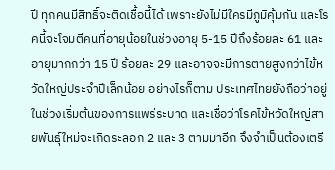ปี ทุกคนมีสิทธิ์จะติดเชื้อนี้ได้ เพราะยังไม่มีใครมีภูมิคุ้มกัน และโรคนี้จะโจมตีคนที่อายุน้อยในช่วงอายุ 5-15 ปีถึงร้อยละ 61 และอายุมากกว่า 15 ปี ร้อยละ 29 และอาจจะมีการตายสูงกว่าไข้หวัดใหญ่ประจำปีเล็กน้อย อย่างไรก็ตาม ประเทศไทยยังถือว่าอยู่ในช่วงเริ่มต้นของการแพร่ระบาด และเชื่อว่าโรคไข้หวัดใหญ่สายพันธุ์ใหม่จะเกิดระลอก 2 และ 3 ตามมาอีก จึงจำเป็นต้องเตรี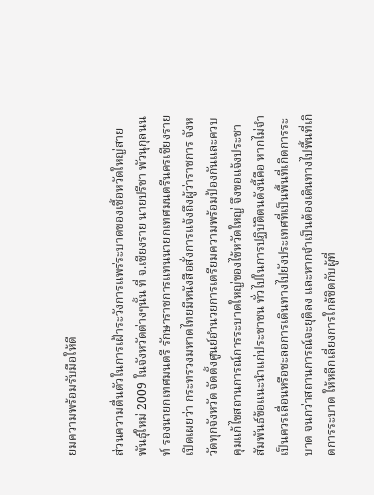ยมความพร้อมรับมือให้ดี

ส่วนความตื่นตัวในการเฝ้าระวังการแพร่ระบาดของเชื้อหวัดใหญ่สายพันธุ์ใหม่ 2009 ในจังหวัดต่างๆนั้น ที่ จ.เชียงราย นายปรีชา พัวนุกุลนนท์ รองนายกเทศมนตรี รักษาราชการแทนนายกเทศมนตรีนครเชียงราย เปิดเผยว่า กระทรวงมหาดไทยมีหนังสือสั่งการแจ้งถึงผู้ว่าราชการ จังหวัดทุกจังหวัด จัดตั้งศูนย์อำนวยการเตรียมความพร้อมป้องกันและควบคุมแก้ไขสถานการณ์การระบาดใหญ่ของไข้หวัดใหญ่ จึงขอแจ้งประชาสัมพันธ์ข้อแนะนำแก่ประชาชน ทั่วไปในการปฏิบัติตนดังนี้คือ หากไม่จำเป็นควรเลื่อนหรือชะลอการเดินทางไปยังประเทศที่เป็นพื้นที่เกิดการระบาด จนกว่าสถานการณ์จะยุติลง และหากจำเป็นต้องเดินทางไปพื้นที่เกิดการระบาด ให้หลีกเลี่ยงการใกล้ชิดกับผู้ที่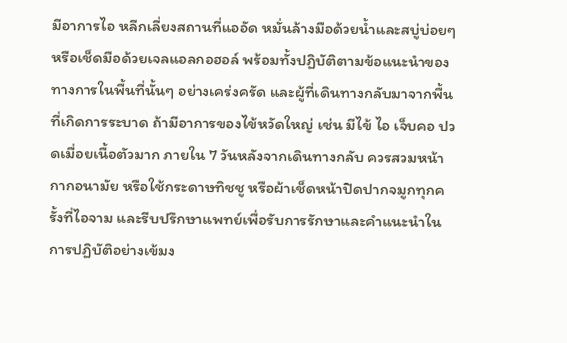มีอาการไอ หลีกเลี่ยงสถานที่แออัด หมั่นล้างมือด้วยน้ำและสบู่บ่อยๆ หรือเช็ดมือด้วยเจลแอลกอฮอล์ พร้อมทั้งปฏิบัติตามข้อแนะนำของทางการในพื้นที่นั้นๆ อย่างเคร่งครัด และผู้ที่เดินทางกลับมาจากพื้นที่เกิดการระบาด ถ้ามีอาการของไข้หวัดใหญ่ เช่น มีไข้ ไอ เจ็บคอ ปวดเมื่อยเนื้อตัวมาก ภายใน 7 วันหลังจากเดินทางกลับ ควรสวมหน้ากากอนามัย หรือใช้กระดาษทิชชู หรือผ้าเช็ดหน้าปิดปากจมูกทุกครั้งที่ไอจาม และรีบปรึกษาแพทย์เพื่อรับการรักษาและคำแนะนำในการปฏิบัติอย่างเข้มง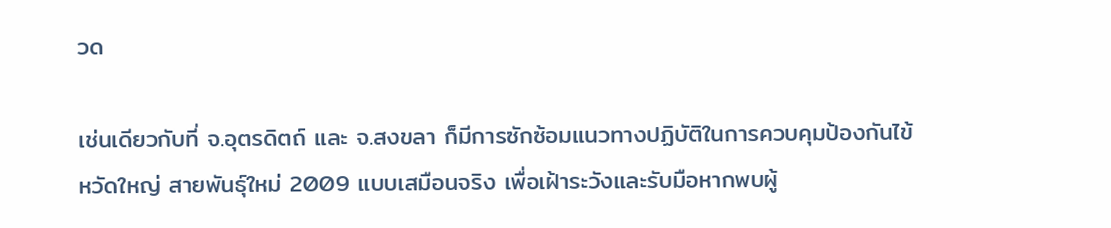วด

เช่นเดียวกับที่ จ.อุตรดิตถ์ และ จ.สงขลา ก็มีการซักซ้อมแนวทางปฏิบัติในการควบคุมป้องกันไข้หวัดใหญ่ สายพันธุ์ใหม่ 2009 แบบเสมือนจริง เพื่อเฝ้าระวังและรับมือหากพบผู้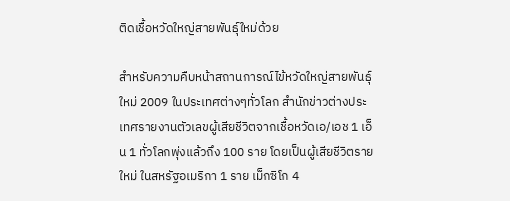ติดเชื้อหวัดใหญ่สายพันธุ์ใหม่ด้วย

สำหรับความคืบหน้าสถานการณ์ไข้หวัดใหญ่สายพันธุ์ใหม่ 2009 ในประเทศต่างๆทั่วโลก สำนักข่าวต่างประเทศรายงานตัวเลขผู้เสียชีวิตจากเชื้อหวัดเอ/เอช 1 เอ็น 1 ทั่วโลกพุ่งแล้วถึง 100 ราย โดยเป็นผู้เสียชีวิตรายใหม่ ในสหรัฐอเมริกา 1 ราย เม็กซิโก 4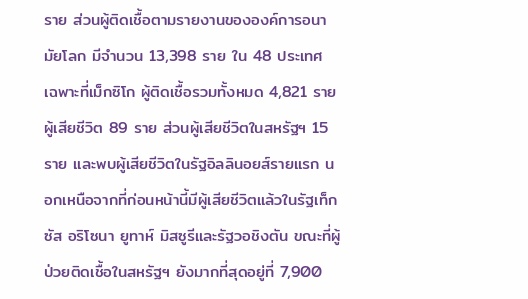ราย ส่วนผู้ติดเชื้อตามรายงานขององค์การอนามัยโลก มีจำนวน 13,398 ราย ใน 48 ประเทศ เฉพาะที่เม็กซิโก ผู้ติดเชื้อรวมทั้งหมด 4,821 ราย ผู้เสียชีวิต 89 ราย ส่วนผู้เสียชีวิตในสหรัฐฯ 15 ราย และพบผู้เสียชีวิตในรัฐอิลลินอยส์รายแรก นอกเหนือจากที่ก่อนหน้านี้มีผู้เสียชีวิตแล้วในรัฐเท็กซัส อริโซนา ยูทาห์ มิสซูรีและรัฐวอชิงตัน ขณะที่ผู้ป่วยติดเชื้อในสหรัฐฯ ยังมากที่สุดอยู่ที่ 7,900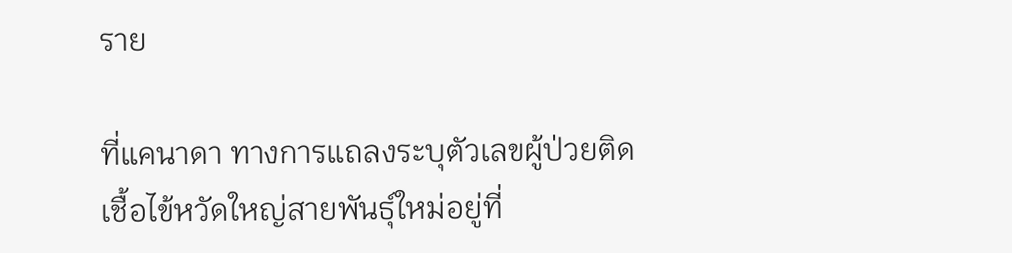ราย

ที่แคนาดา ทางการแถลงระบุตัวเลขผู้ป่วยติดเชื้อไข้หวัดใหญ่สายพันธุ์ใหม่อยู่ที่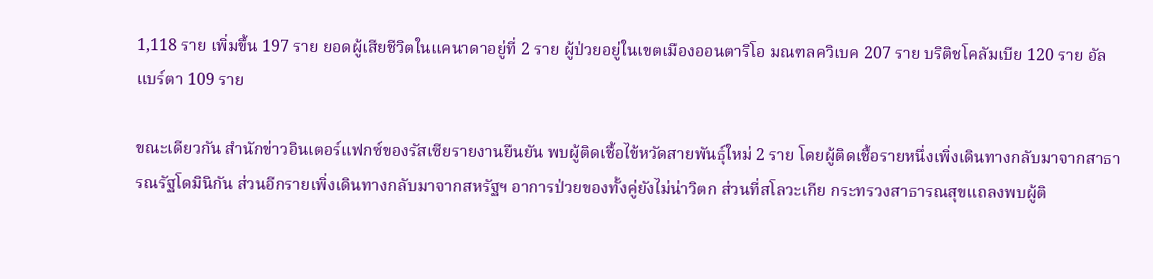1,118 ราย เพิ่มขึ้น 197 ราย ยอดผู้เสียชีวิตในแคนาดาอยู่ที่ 2 ราย ผู้ป่วยอยู่ในเขตเมืองออนตาริโอ มณฑลควิเบค 207 ราย บริติชโคลัมเบีย 120 ราย อัลแบร์ตา 109 ราย

ขณะเดียวกัน สำนักข่าวอินเตอร์แฟกซ์ของรัสเซียรายงานยืนยัน พบผู้ติดเชื้อไข้หวัดสายพันธุ์ใหม่ 2 ราย โดยผู้ติดเชื้อรายหนึ่งเพิ่งเดินทางกลับมาจากสาธารณรัฐโดมินิกัน ส่วนอีกรายเพิ่งเดินทางกลับมาจากสหรัฐฯ อาการป่วยของทั้งคู่ยังไม่น่าวิตก ส่วนที่สโลวะเกีย กระทรวงสาธารณสุขแถลงพบผู้ติ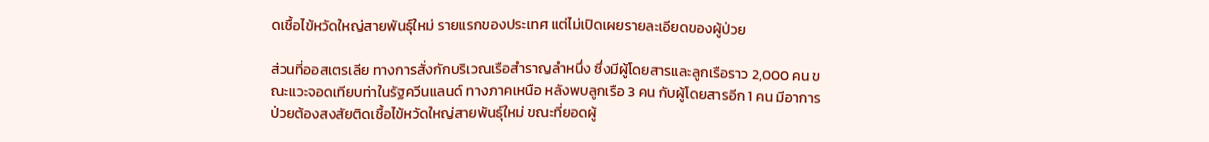ดเชื้อไข้หวัดใหญ่สายพันธุ์ใหม่ รายแรกของประเทศ แต่ไม่เปิดเผยรายละเอียดของผู้ป่วย

ส่วนที่ออสเตรเลีย ทางการสั่งกักบริเวณเรือสำราญลำหนึ่ง ซึ่งมีผู้โดยสารและลูกเรือราว 2,000 คน ขณะแวะจอดเทียบท่าในรัฐควีนแลนด์ ทางภาคเหนือ หลังพบลูกเรือ 3 คน กับผู้โดยสารอีก 1 คน มีอาการป่วยต้องสงสัยติดเชื้อไข้หวัดใหญ่สายพันธุ์ใหม่ ขณะที่ยอดผู้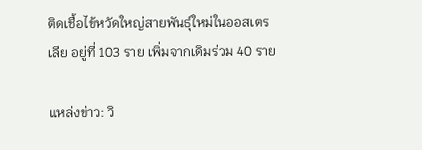ติดเชื้อไข้หวัดใหญ่สายพันธุ์ใหม่ในออสเตรเลีย อยู่ที่ 103 ราย เพิ่มจากเดิมร่วม 40 ราย

แหล่งข่าว: วิ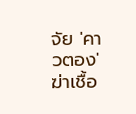จัย 'คาวตอง' ฆ่าเชื้อ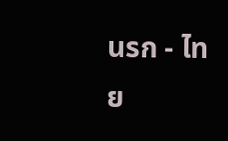นรก - ไทย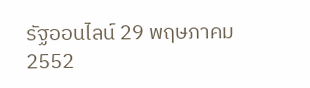รัฐออนไลน์ 29 พฤษภาคม 2552